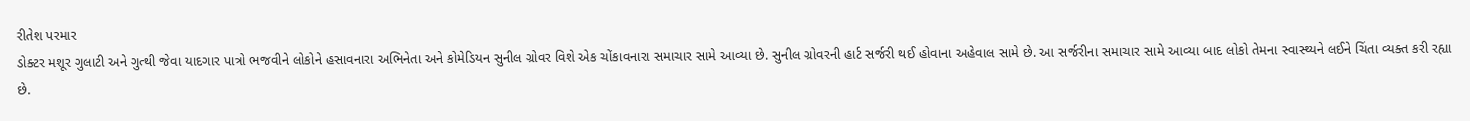રીતેશ પરમાર
ડોક્ટર મશૂર ગુલાટી અને ગુત્થી જેવા યાદગાર પાત્રો ભજવીને લોકોને હસાવનારા અભિનેતા અને કોમેડિયન સુનીલ ગ્રોવર વિશે એક ચોંકાવનારા સમાચાર સામે આવ્યા છે. સુનીલ ગ્રોવરની હાર્ટ સર્જરી થઈ હોવાના અહેવાલ સામે છે. આ સર્જરીના સમાચાર સામે આવ્યા બાદ લોકો તેમના સ્વાસ્થ્યને લઈને ચિંતા વ્યક્ત કરી રહ્યા છે.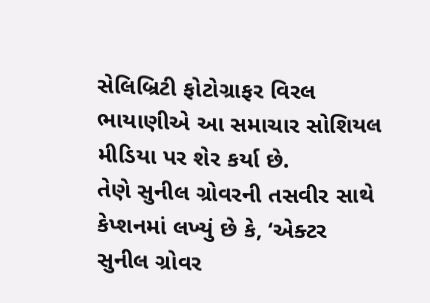સેલિબ્રિટી ફોટોગ્રાફર વિરલ ભાયાણીએ આ સમાચાર સોશિયલ મીડિયા પર શેર કર્યા છે.
તેણે સુનીલ ગ્રોવરની તસવીર સાથે કેપ્શનમાં લખ્યું છે કે, ‘એક્ટર સુનીલ ગ્રોવર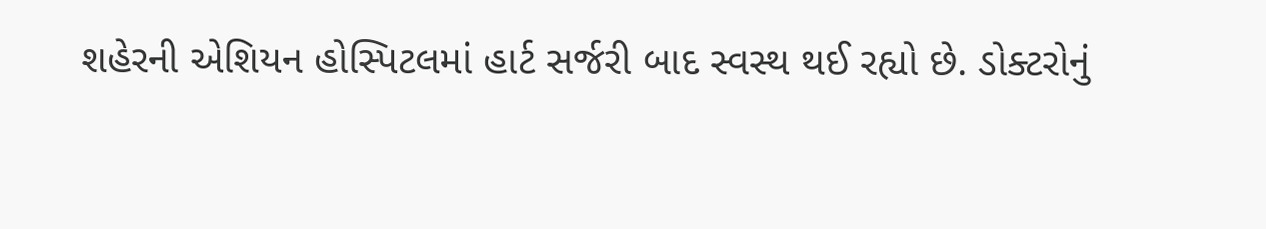શહેરની એશિયન હોસ્પિટલમાં હાર્ટ સર્જરી બાદ સ્વસ્થ થઈ રહ્યો છે. ડોક્ટરોનું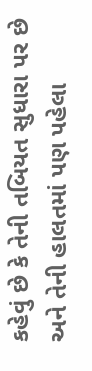કહેવું છે કે તેની તબિયત સુધારા પર છે અને તેની હાલતમાં પણ પહેલા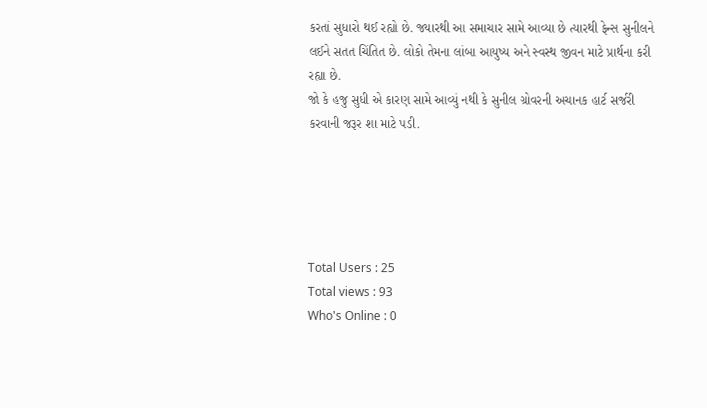કરતાં સુધારો થઈ રહ્યો છે. જ્યારથી આ સમાચાર સામે આવ્યા છે ત્યારથી ફેન્સ સુનીલને લઈને સતત ચિંતિત છે. લોકો તેમના લાંબા આયુષ્ય અને સ્વસ્થ જીવન માટે પ્રાર્થના કરી રહ્યા છે.
જો કે હજુ સુધી એ કારણ સામે આવ્યું નથી કે સુનીલ ગ્રોવરની અચાનક હાર્ટ સર્જરી કરવાની જરૂર શા માટે પડી.





Total Users : 25
Total views : 93
Who's Online : 0